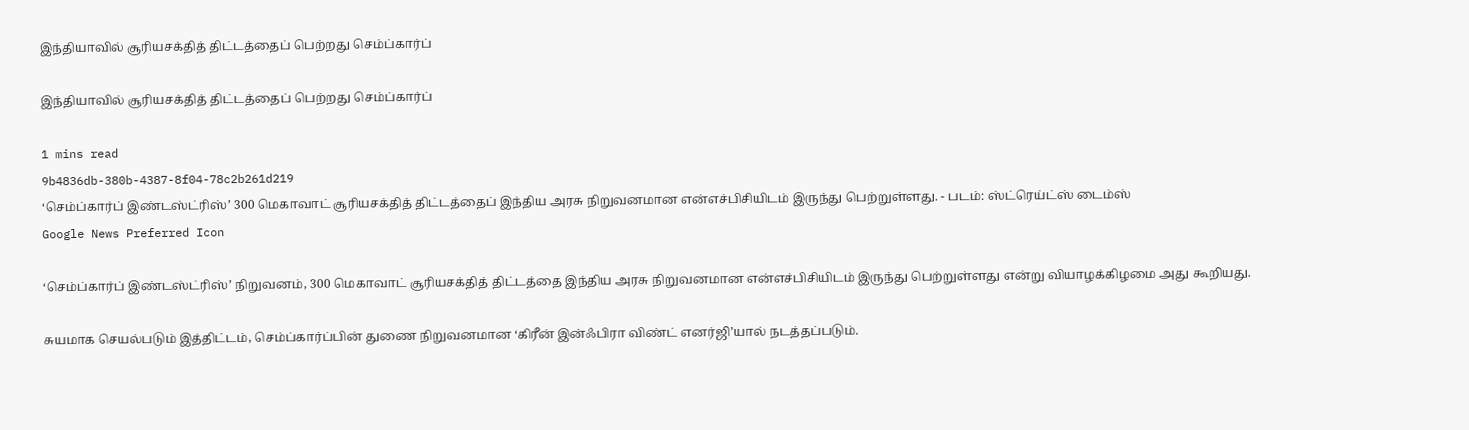இந்தியாவில் சூரியசக்தித் திட்டத்தைப் பெற்றது செம்ப்கார்ப்

இந்தியாவில் சூரியசக்தித் திட்டத்தைப் பெற்றது செம்ப்கார்ப்

1 mins read
9b4836db-380b-4387-8f04-78c2b261d219
‘செம்ப்கார்ப் இண்டஸ்ட்ரிஸ்’ 300 மெகாவாட் சூரியசக்தித் திட்டத்தைப் இந்திய அரசு நிறுவனமான என்எச்பிசியிடம் இருந்து பெற்றுள்ளது. - படம்: ஸ்ட்ரெய்ட்ஸ் டைம்ஸ்
Google News Preferred Icon

‘செம்ப்கார்ப் இண்டஸ்ட்ரிஸ்’ நிறுவனம், 300 மெகாவாட் சூரியசக்தித் திட்டத்தை இந்திய அரசு நிறுவனமான என்எச்பிசியிடம் இருந்து பெற்றுள்ளது என்று வியாழக்கிழமை அது கூறியது.

சுயமாக செயல்படும் இத்திட்டம், செம்ப்கார்ப்பின் துணை நிறுவனமான ‘கிரீன் இன்ஃபிரா விண்ட் எனர்ஜி’யால் நடத்தப்படும்.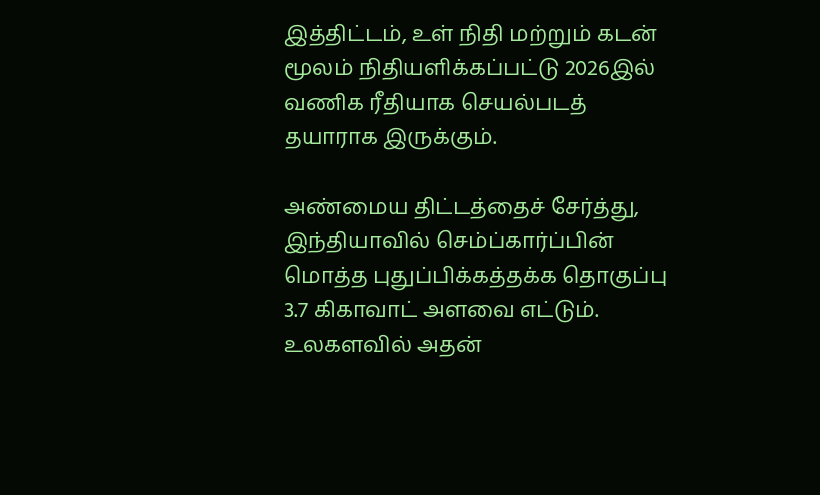இத்திட்டம், உள் நிதி மற்றும் கடன் மூலம் நிதியளிக்கப்பட்டு 2026இல் வணிக ரீதியாக செயல்படத் தயாராக இருக்கும்.

அண்மைய திட்டத்தைச் சேர்த்து, இந்தியாவில் செம்ப்கார்ப்பின் மொத்த புதுப்பிக்கத்தக்க தொகுப்பு 3.7 கிகாவாட் அளவை எட்டும். உலகளவில் அதன்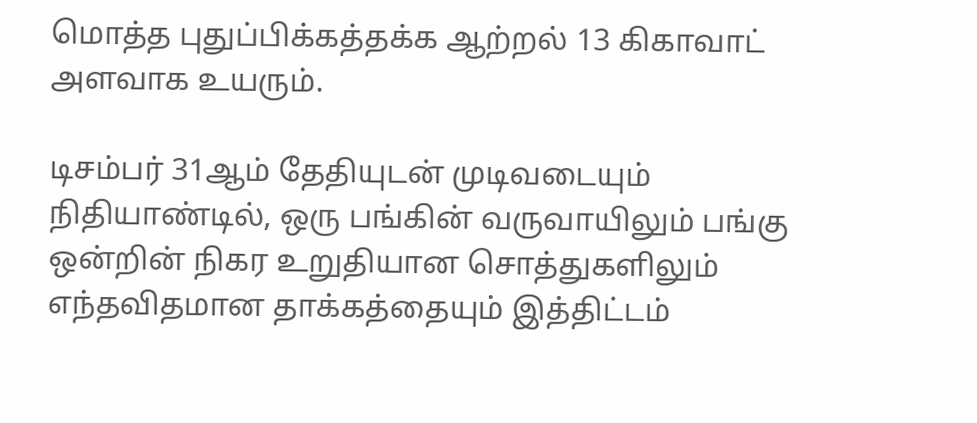மொத்த புதுப்பிக்கத்தக்க ஆற்றல் 13 கிகாவாட் அளவாக உயரும்.

டிசம்பர் 31ஆம் தேதியுடன் முடிவடையும் நிதியாண்டில், ஒரு பங்கின் வருவாயிலும் பங்கு ஒன்றின் நிகர உறுதியான சொத்துகளிலும் எந்தவிதமான தாக்கத்தையும் இத்திட்டம்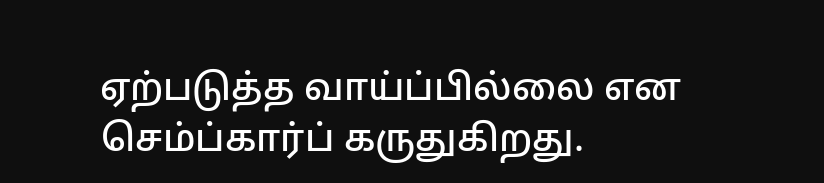ஏற்படுத்த வாய்ப்பில்லை என செம்ப்கார்ப் கருதுகிறது.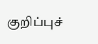குறிப்புச்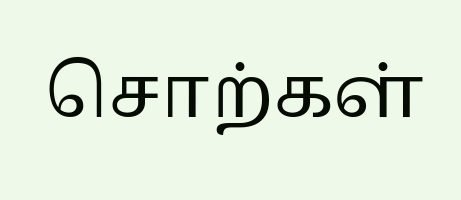சொற்கள்